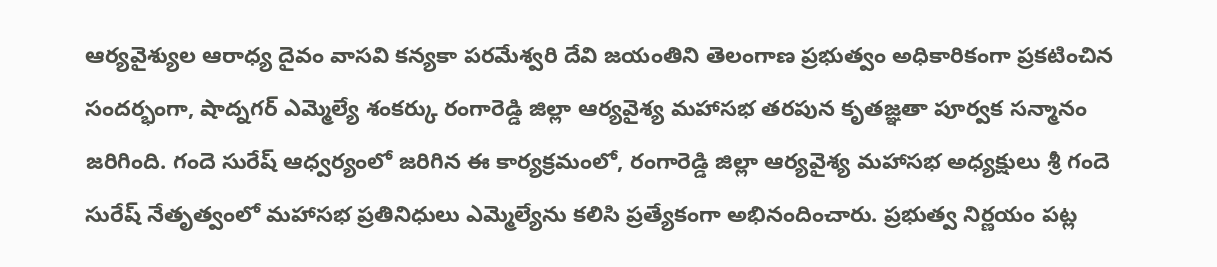ఆర్యవైశ్యుల ఆరాధ్య దైవం వాసవి కన్యకా పరమేశ్వరి దేవి జయంతిని తెలంగాణ ప్రభుత్వం అధికారికంగా ప్రకటించిన సందర్భంగా, షాద్నగర్ ఎమ్మెల్యే శంకర్కు రంగారెడ్డి జిల్లా ఆర్యవైశ్య మహాసభ తరపున కృతజ్ఞతా పూర్వక సన్మానం జరిగింది. గందె సురేష్ ఆధ్వర్యంలో జరిగిన ఈ కార్యక్రమంలో, రంగారెడ్డి జిల్లా ఆర్యవైశ్య మహాసభ అధ్యక్షులు శ్రీ గందె సురేష్ నేతృత్వంలో మహాసభ ప్రతినిధులు ఎమ్మెల్యేను కలిసి ప్రత్యేకంగా అభినందించారు. ప్రభుత్వ నిర్ణయం పట్ల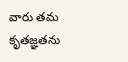వారు తమ కృతజ్ఞతను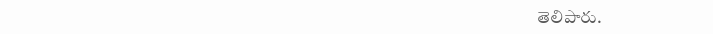తెలిపారు.